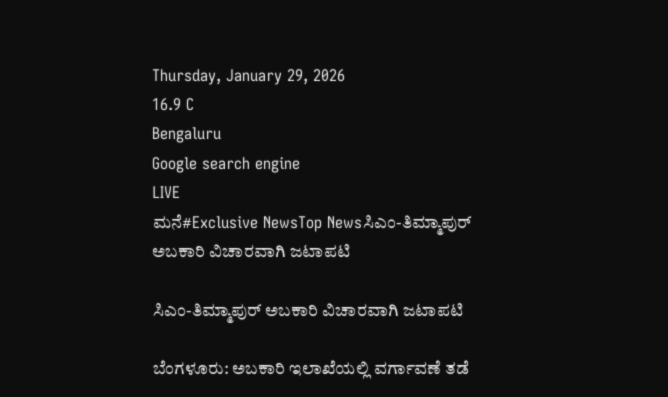Thursday, January 29, 2026
16.9 C
Bengaluru
Google search engine
LIVE
ಮನೆ#Exclusive NewsTop Newsಸಿಎಂ-ತಿಮ್ಮಾಪುರ್ ಅಬಕಾರಿ ವಿಚಾರವಾಗಿ ಜಟಾಪಟಿ

ಸಿಎಂ-ತಿಮ್ಮಾಪುರ್ ಅಬಕಾರಿ ವಿಚಾರವಾಗಿ ಜಟಾಪಟಿ

ಬೆಂಗಳೂರು: ಅಬಕಾರಿ ಇಲಾಖೆಯಲ್ಲಿ ವರ್ಗಾವಣೆ ತಡೆ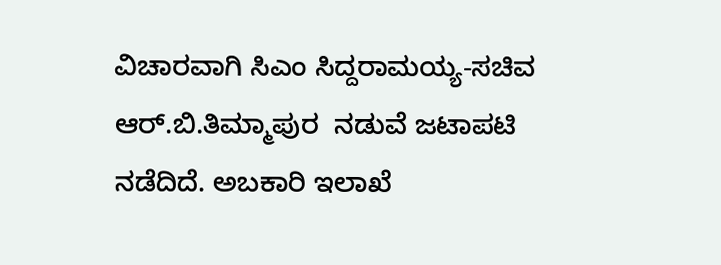ವಿಚಾರವಾಗಿ ಸಿಎಂ‌ ಸಿದ್ದರಾಮಯ್ಯ-ಸಚಿವ ಆರ್.ಬಿ.ತಿಮ್ಮಾಪುರ  ನಡುವೆ ಜಟಾಪಟಿ ನಡೆದಿದೆ. ಅಬಕಾರಿ ಇಲಾಖೆ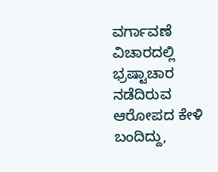ವರ್ಗಾವಣೆ ವಿಚಾರದಲ್ಲಿ ಭ್ರಷ್ಟಾಚಾರ ನಡೆದಿರುವ ಆರೋಪದ ಕೇಳಿ ಬಂದಿದ್ದು,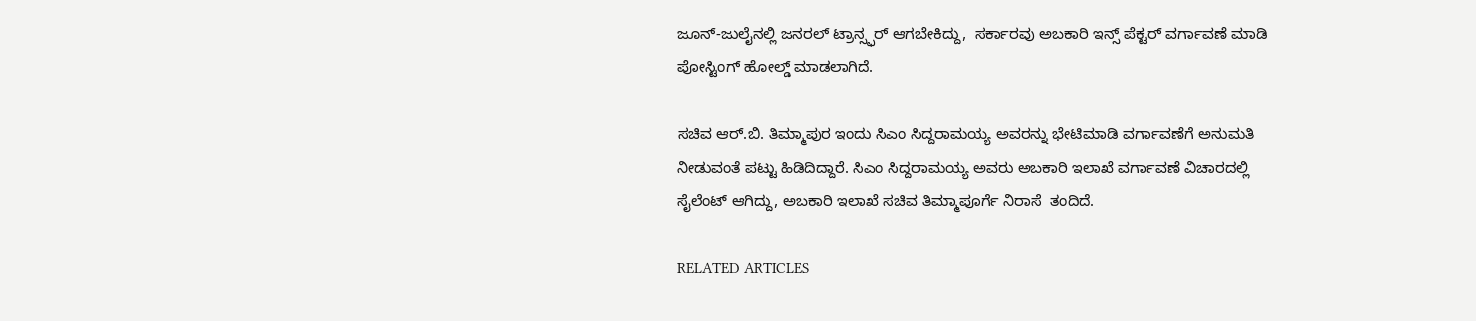ಜೂನ್‌-ಜುಲೈನಲ್ಲಿ ಜನರಲ್ ಟ್ರಾನ್ಸ್ಫರ್ ಆಗಬೇಕಿದ್ದು,  ಸರ್ಕಾರವು ಅಬಕಾರಿ ಇನ್ಸ್ ಪೆಕ್ಟರ್ ವರ್ಗಾವಣೆ ಮಾಡಿ ಪೋಸ್ಟಿಂಗ್ ಹೋಲ್ಡ್ ಮಾಡಲಾಗಿದೆ.

ಸಚಿವ ಆರ್.ಬಿ. ತಿಮ್ಮಾಪುರ ಇಂದು ಸಿಎಂ ಸಿದ್ದರಾಮಯ್ಯ ಅವರನ್ನು ಭೇಟಿಮಾಡಿ ವರ್ಗಾವಣೆಗೆ ಅನುಮತಿ ನೀಡುವಂತೆ ಪಟ್ಟು ಹಿಡಿದಿದ್ದಾರೆ. ಸಿಎಂ ಸಿದ್ದರಾಮಯ್ಯ ಅವರು ಅಬಕಾರಿ ಇಲಾಖೆ ವರ್ಗಾವಣೆ ವಿಚಾರದಲ್ಲಿ ಸೈಲೆಂಟ್ ಆಗಿದ್ದು, ಅಬಕಾರಿ ಇಲಾಖೆ ಸಚಿವ ತಿಮ್ಮಾಪೂರ್ಗೆ ನಿರಾಸೆ  ತಂದಿದೆ.

RELATED ARTICLES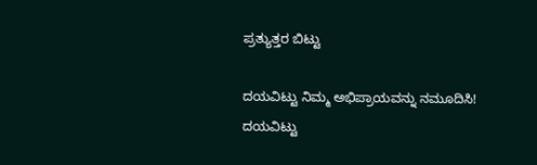ಪ್ರತ್ಯುತ್ತರ ಬಿಟ್ಟು

ದಯವಿಟ್ಟು ನಿಮ್ಮ ಅಭಿಪ್ರಾಯವನ್ನು ನಮೂದಿಸಿ!
ದಯವಿಟ್ಟು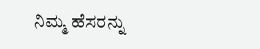ನಿಮ್ಮ ಹೆಸರನ್ನು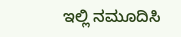ಇಲ್ಲಿ ನಮೂದಿಸಿ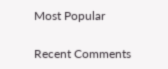Most Popular

Recent Comments